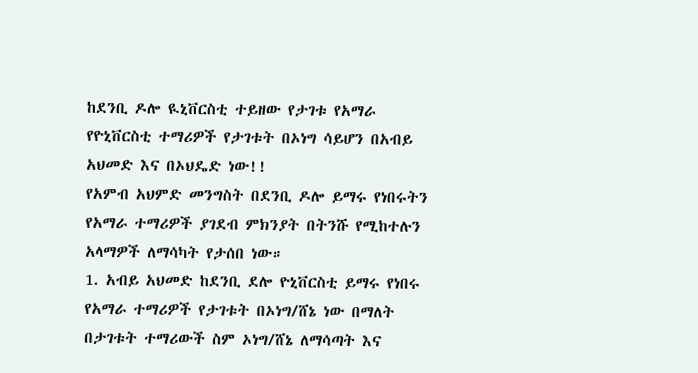ከደንቢ ዶሎ ዪኒቨርስቲ ተይዘው የታገቱ የአማራ የዮኒቨርስቲ ተማሪዎች የታገቱት በኦነግ ሳይሆን በአብይ አህመድ እና በኦህዴድ ነው!!
የአምብ አህምድ መንግስት በደንቢ ዶሎ ይማሩ የነበሩትን የአማራ ተማሪዎች ያገደብ ምክንያት በትንሹ የሚከተሉን አላማዎች ለማሳካት የታሰበ ነው።
1. አብይ አህመድ ከደንቢ ደሎ ዮኒቨርስቲ ይማሩ የነበሩ የአማራ ተማሪዎች የታገቱት በኦነግ/ሸኔ ነው በማለት በታገቱት ተማሪውች ስም ኦነግ/ሸኔ ለማሳጣት እና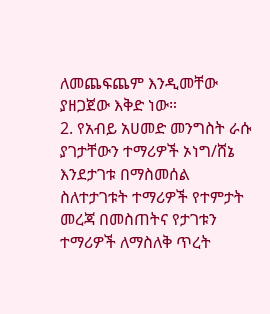ለመጨፍጨም እንዲመቸው ያዘጋጀው እቅድ ነው።
2. የአብይ አሀመድ መንግስት ራሱ ያገታቸውን ተማሪዎች ኦነግ/ሸኔ እንደታገቱ በማስመሰል ስለተታገቱት ተማሪዎች የተምታት መረጃ በመስጠትና የታገቱን ተማሪዎች ለማስለቅ ጥረት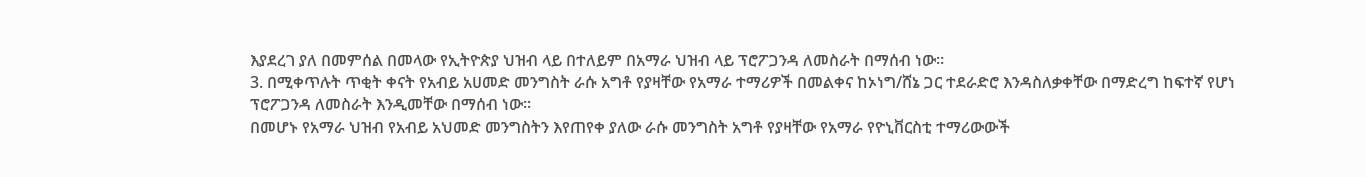እያደረገ ያለ በመምሰል በመላው የኢትዮጵያ ህዝብ ላይ በተለይም በአማራ ህዝብ ላይ ፕሮፖጋንዳ ለመስራት በማሰብ ነው።
3. በሚቀጥሉት ጥቂት ቀናት የአብይ አሀመድ መንግስት ራሱ አግቶ የያዛቸው የአማራ ተማሪዎች በመልቀና ከኦነግ/ሸኔ ጋር ተደራድሮ እንዳስለቃቀቸው በማድረግ ከፍተኛ የሆነ ፕሮፖጋንዳ ለመስራት እንዲመቸው በማሰብ ነው።
በመሆኑ የአማራ ህዝብ የአብይ አህመድ መንግስትን እየጠየቀ ያለው ራሱ መንግስት አግቶ የያዛቸው የአማራ የዮኒቨርስቲ ተማሪውውች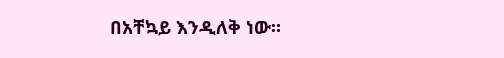በአቸኳይ እንዲለቅ ነው።